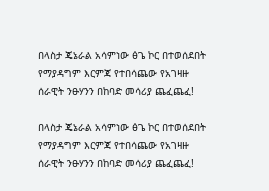በላስታ ጄኔራል አሳምነው ፅጌ ኮር በተወሰደበት የማያዳግም እርምጃ የተበሳጨው የአገዛዙ ሰራዊት ንፁሃንን በከባድ መሳሪያ ጨፈጨፈ!

በላስታ ጄኔራል አሳምነው ፅጌ ኮር በተወሰደበት የማያዳግም እርምጃ የተበሳጨው የአገዛዙ ሰራዊት ንፁሃንን በከባድ መሳሪያ ጨፈጨፈ!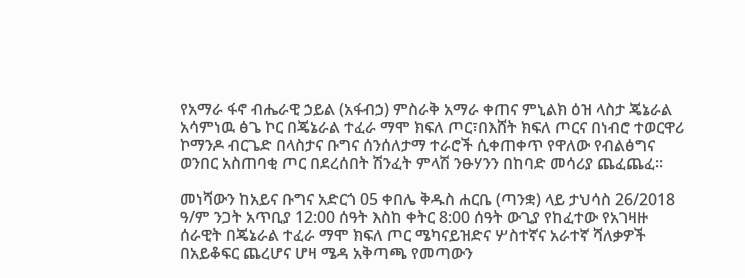የአማራ ፋኖ ብሔራዊ ኃይል (አፋብኃ) ምስራቅ አማራ ቀጠና ምኒልክ ዕዝ ላስታ ጄኔራል አሳምነዉ ፅጌ ኮር በጄኔራል ተፈራ ማሞ ክፍለ ጦር፣በእሸት ክፍለ ጦርና በነብሮ ተወርዋሪ ኮማንዶ ብርጌድ በላስታና ቡግና ሰንሰለታማ ተራሮች ሲቀጠቀጥ የዋለው የብልፅግና ወንበር አስጠባቂ ጦር በደረሰበት ሽንፈት ምላሽ ንፁሃንን በከባድ መሳሪያ ጨፈጨፈ።

መነሻውን ከአይና ቡግና አድርጎ 05 ቀበሌ ቅዱስ ሐርቤ (ጣንቋ) ላይ ታህሳስ 26/2018 ዓ/ም ንጋት አጥቢያ 12:00 ሰዓት እስከ ቀትር 8:00 ሰዓት ውጊያ የከፈተው የአገዛዙ ሰራዊት በጄኔራል ተፈራ ማሞ ክፍለ ጦር ሜካናይዝድና ሦስተኛና አራተኛ ሻለቃዎች በአይቆፍር ጨረሆና ሆዛ ሜዳ አቅጣጫ የመጣውን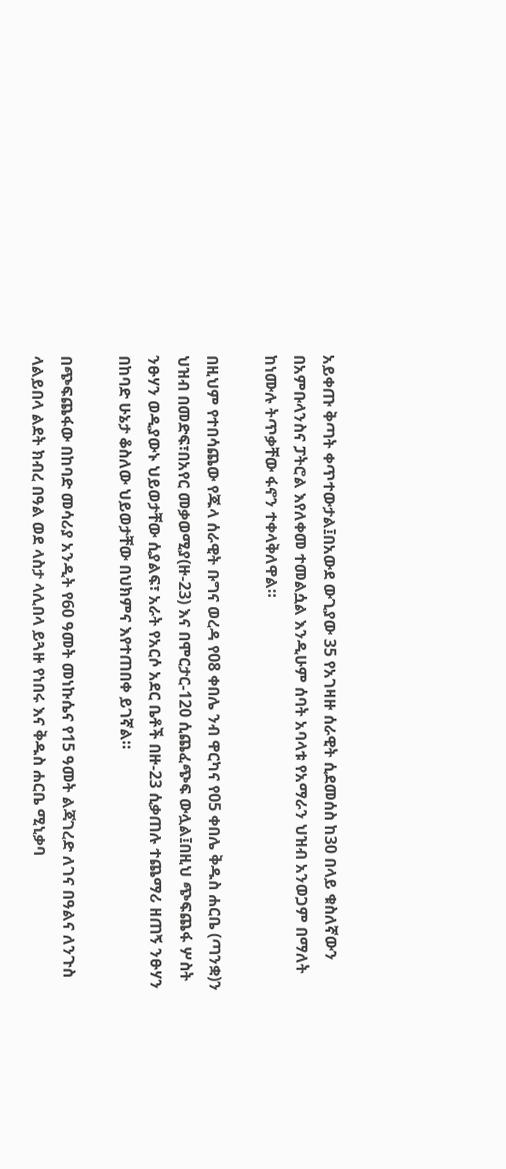አይቀጡ ቅጣት ቀጥተውታል፤በአውደ ውጊያው 35 የአገዛዙ ሰራዊት ሲደመሰስ ከ30 በላይ ቁስለኛውን በአምቡላንስና ፓትሮል እየለቀመ ተመልሷል እንዲሁም ሰባት አባላቱ የአማራን ህዝብ አንወጋም በማለት ከነሙሉ ትጥቃቸው ፋኖን ተቀላቅለዋል።

በዚህም የተበሳጨው የጁላ ሰራዊት ቡግና ወረዳ የ08 ቀበሌ ንብ ዋርካና የ05 ቀበሌ ቅዱስ ሐርቤ (ጣንቋ)ን ህዝብ በመድፍ፣በአየር መቃወሚያ(ዙ-23) እና በሞርታር-120 ሲጨፈጭፍ ውሏል፤በዚህ ጭፍጨፋ ሦስት ንፁሃን ወዲያውኑ ህይወታቸው ሲያልፍ፣ አራት የአርሶ አደር ቤቶች በዙ-23 ሲቃጠሉ ተጨማሪ ዘጠኝ ንፁሃን በከባድ ሁኔታ ቆስለው ህይወታቸው በህክምና እየተጠበቀ ይገኛል።

በጭፍጨፋው በከባድ መሳሪያ አንዲት የ60 ዓመት መነኩሴና የ15 ዓመት ልጃገረድ ለገና በዓልና ለንጉስ ላልይበላ ልደት ክብረ በዓል ወደ ላስታ ላሊበላ ይጓዙ የነበሩ እና ቅዱስ ሐርቤ ሚኒቃባ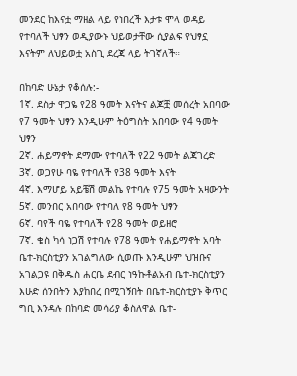መንደር ከእናቷ ማዘል ላይ የነበረች እታቱ ሞላ ወዳይ የተባለች ህፃን ወዲያውኑ ህይወታቸው ሲያልፍ የህፃኗ እናትም ለህይወቷ አስጊ ደረጃ ላይ ትገኛለች።

በከባድ ሁኔታ የቆሰሉ:-
1ኛ. ደስታ ዋጋዬ የ28 ዓመት እናትና ልጆቿ መሰረት አበባው የ7 ዓመት ህፃን እንዲሁም ትዕግስት አበባው የ4 ዓመት ህፃን
2ኛ. ሐይማኖት ደማሙ የተባለች የ22 ዓመት ልጃገረድ
3ኛ. ወጋየሁ ባዬ የተባለች የ38 ዓመት እናት
4ኛ. እማሆይ አይቼሽ መልኬ የተባሉ የ75 ዓመት አዛውንት
5ኛ. መንበር አበባው የተባለ የ8 ዓመት ህፃን
6ኛ. ባየች ባዬ የተባለች የ28 ዓመት ወይዘሮ
7ኛ. ቄስ ካሳ ነጋሽ የተባሉ የ78 ዓመት የሐይማኖት አባት ቤተ-ክርስቲያን አገልግለው ሲወጡ እንዲሁም ህዝቡና አገልጋዩ በቅዱስ ሐርቤ ደብር ነዓኩቶልአብ ቤተ-ክርስቲያን እሁድ ሰንበትን እያከበረ በሚገኝበት በቤተ-ክርስቲያኑ ቅጥር ግቢ እንዳሉ በከባድ መሳሪያ ቆስለዋል ቤተ-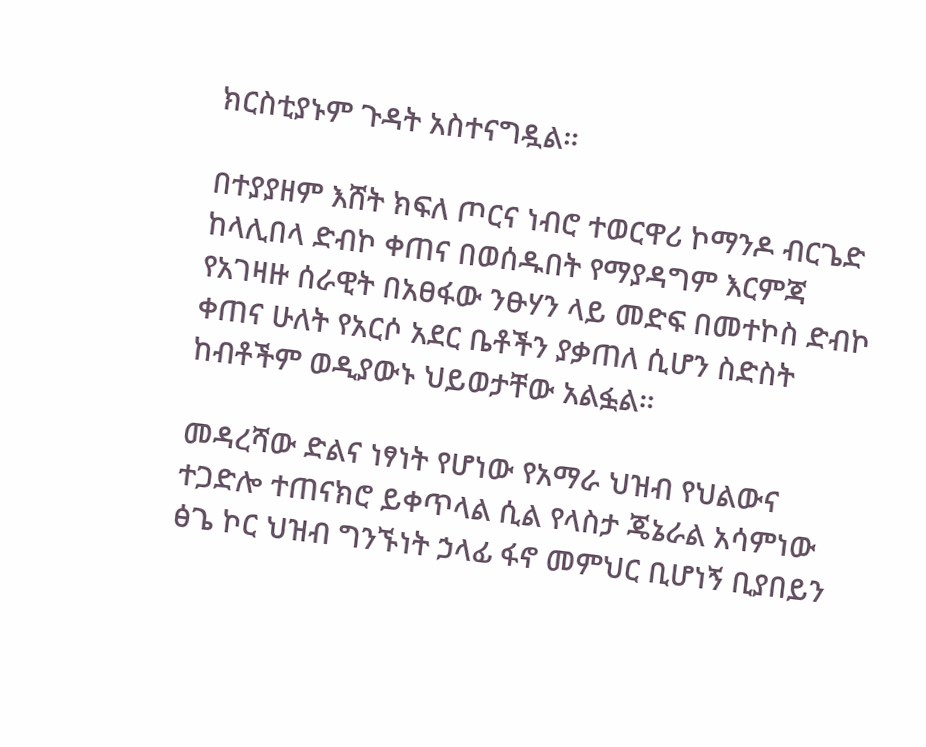ክርስቲያኑም ጉዳት አስተናግዷል።

በተያያዘም እሸት ክፍለ ጦርና ነብሮ ተወርዋሪ ኮማንዶ ብርጌድ ከላሊበላ ድብኮ ቀጠና በወሰዱበት የማያዳግም እርምጃ የአገዛዙ ሰራዊት በአፀፋው ንፁሃን ላይ መድፍ በመተኮስ ድብኮ ቀጠና ሁለት የአርሶ አደር ቤቶችን ያቃጠለ ሲሆን ስድስት ከብቶችም ወዲያውኑ ህይወታቸው አልፏል።

መዳረሻው ድልና ነፃነት የሆነው የአማራ ህዝብ የህልውና ተጋድሎ ተጠናክሮ ይቀጥላል ሲል የላስታ ጄኔራል አሳምነው ፅጌ ኮር ህዝብ ግንኙነት ኃላፊ ፋኖ መምህር ቢሆነኝ ቢያበይን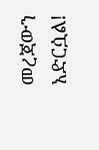መረጃውን አድርሷል!